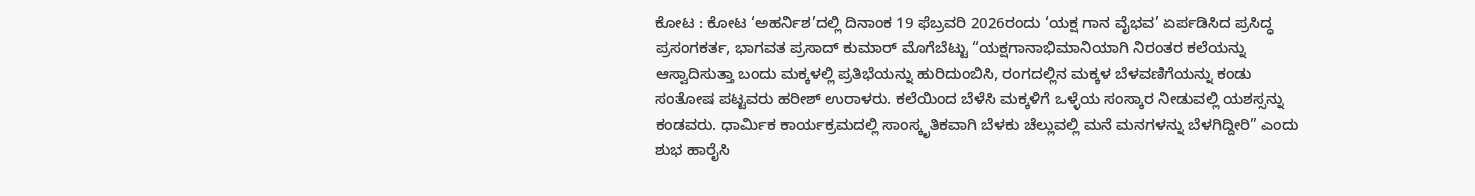ಕೋಟ : ಕೋಟ ‘ಅಹರ್ನಿಶ’ದಲ್ಲಿ ದಿನಾಂಕ 19 ಫೆಬ್ರವರಿ 2026ರಂದು ‘ಯಕ್ಷ ಗಾನ ವೈಭವ’ ಏರ್ಪಡಿಸಿದ ಪ್ರಸಿದ್ಧ ಪ್ರಸಂಗಕರ್ತ, ಭಾಗವತ ಪ್ರಸಾದ್ ಕುಮಾರ್ ಮೊಗೆಬೆಟ್ಟು “ಯಕ್ಷಗಾನಾಭಿಮಾನಿಯಾಗಿ ನಿರಂತರ ಕಲೆಯನ್ನು ಆಸ್ವಾದಿಸುತ್ತಾ ಬಂದು ಮಕ್ಕಳಲ್ಲಿ ಪ್ರತಿಭೆಯನ್ನು ಹುರಿದುಂಬಿಸಿ, ರಂಗದಲ್ಲಿನ ಮಕ್ಕಳ ಬೆಳವಣಿಗೆಯನ್ನು ಕಂಡು ಸಂತೋಷ ಪಟ್ಟವರು ಹರೀಶ್ ಉರಾಳರು. ಕಲೆಯಿಂದ ಬೆಳೆಸಿ ಮಕ್ಕಳಿಗೆ ಒಳ್ಳೆಯ ಸಂಸ್ಕಾರ ನೀಡುವಲ್ಲಿ ಯಶಸ್ಸನ್ನು ಕಂಡವರು. ಧಾರ್ಮಿಕ ಕಾರ್ಯಕ್ರಮದಲ್ಲಿ ಸಾಂಸ್ಕೃತಿಕವಾಗಿ ಬೆಳಕು ಚೆಲ್ಲುವಲ್ಲಿ ಮನೆ ಮನಗಳನ್ನು ಬೆಳಗಿದ್ದೀರಿ” ಎಂದು ಶುಭ ಹಾರೈಸಿ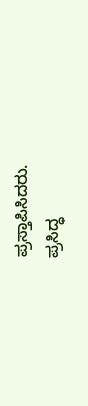ಪ್ರಸ್ತಾಪಿಸಿದರು.
ಪ್ರಸಿದ್ಧ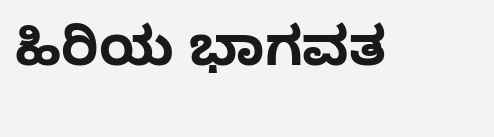ಹಿರಿಯ ಭಾಗವತ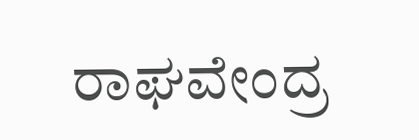ರಾಘವೇಂದ್ರ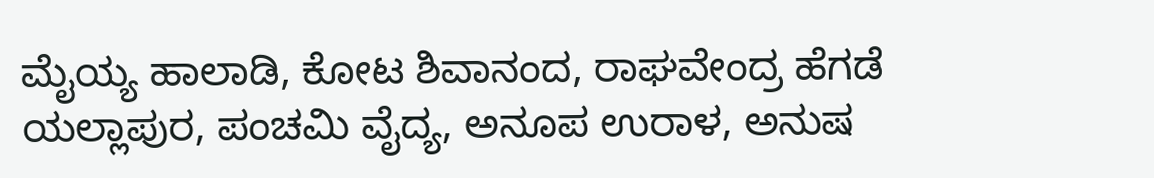ಮೈಯ್ಯ ಹಾಲಾಡಿ, ಕೋಟ ಶಿವಾನಂದ, ರಾಘವೇಂದ್ರ ಹೆಗಡೆ ಯಲ್ಲಾಪುರ, ಪಂಚಮಿ ವೈದ್ಯ, ಅನೂಪ ಉರಾಳ, ಅನುಷ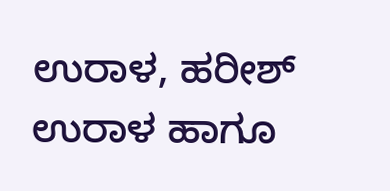ಉರಾಳ, ಹರೀಶ್ ಉರಾಳ ಹಾಗೂ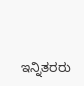ಇನ್ನಿತರರು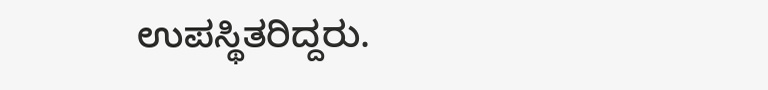ಉಪಸ್ಥಿತರಿದ್ದರು.